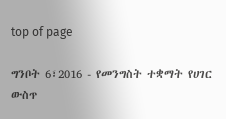top of page

ግንቦት 6፣2016 - የመንግስት ተቋማት የሀገር ውስጥ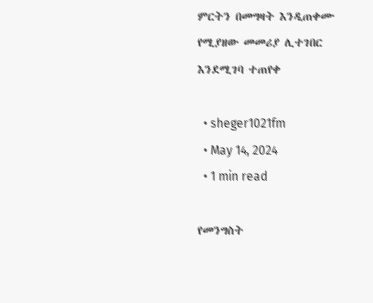ምርትን በመግዛት እንዲጠቀሙ የሚያዘው መመሪያ ሊተገበር እንደሚገባ ተጠየቀ

  • sheger1021fm
  • May 14, 2024
  • 1 min read

የመንግስት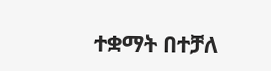ተቋማት በተቻለ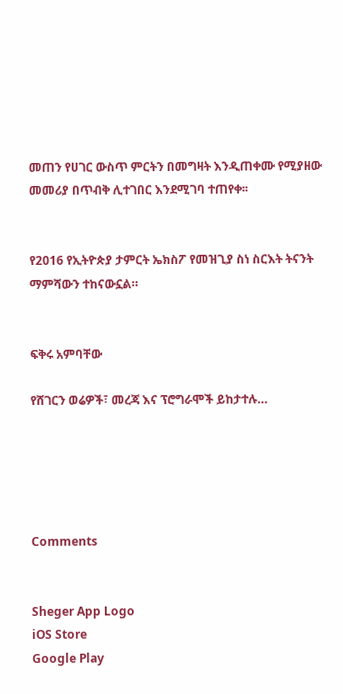መጠን የሀገር ውስጥ ምርትን በመግዛት እንዲጠቀሙ የሚያዘው መመሪያ በጥብቅ ሊተገበር እንደሚገባ ተጠየቀ፡፡


የ2016 የኢትዮጵያ ታምርት ኤክስፖ የመዝጊያ ስነ ስርእት ትናንት ማምሻውን ተከናውኗል።


ፍቅሩ አምባቸው

የሸገርን ወሬዎች፣ መረጃ እና ፕሮግራሞች ይከታተሉ…





Comments


Sheger App Logo
iOS Store
Google Play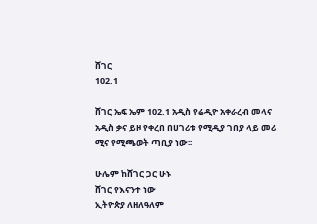ሸገር
102.1

ሸገር ኤፍ ኤም 102.1 አዲስ የሬዲዮ አቀራረብ መላና አዲስ ቃና ይዞ የቀረበ በሀገሪቱ የሚዲያ ገበያ ላይ መሪ ሚና የሚጫወት ጣቢያ ነው፡፡

ሁሌም ከሸገር ጋር ሁኑ
ሸገር የእናንተ ነው
ኢትዮጵያ ለዘለዓለም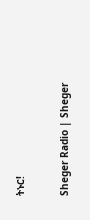ትኑር!

Sheger Radio | Sheger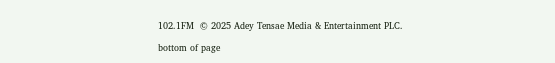102.1FM  © 2025 Adey Tensae Media & Entertainment PLC.

bottom of page